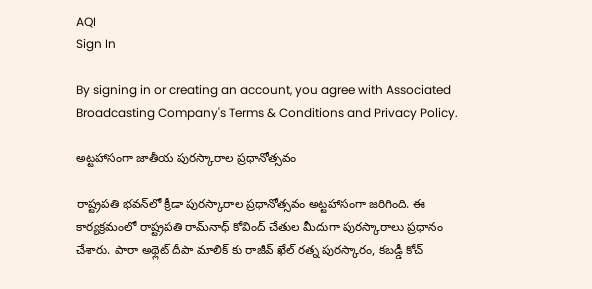AQI
Sign In

By signing in or creating an account, you agree with Associated Broadcasting Company's Terms & Conditions and Privacy Policy.

అట్టహాసంగా జాతీయ పురస్కారాల ప్రధానోత్సవం

రాష్ట్రపతి భవన్‌లో క్రీడా పురస్కారాల ప్రధానోత్సవం అట్టహాసంగా జరిగింది. ఈ కార్యక్రమంలో రాష్ట్రపతి రామ్‌నాధ్ కోవింద్ చేతుల మీదుగా పురస్కారాలు ప్రధానం చేశారు. పారా అథ్లెట్ దీపా మాలిక్ కు రాజీవ్ ఖేల్ రత్న పురస్కారం, కబడ్డీ కోచ్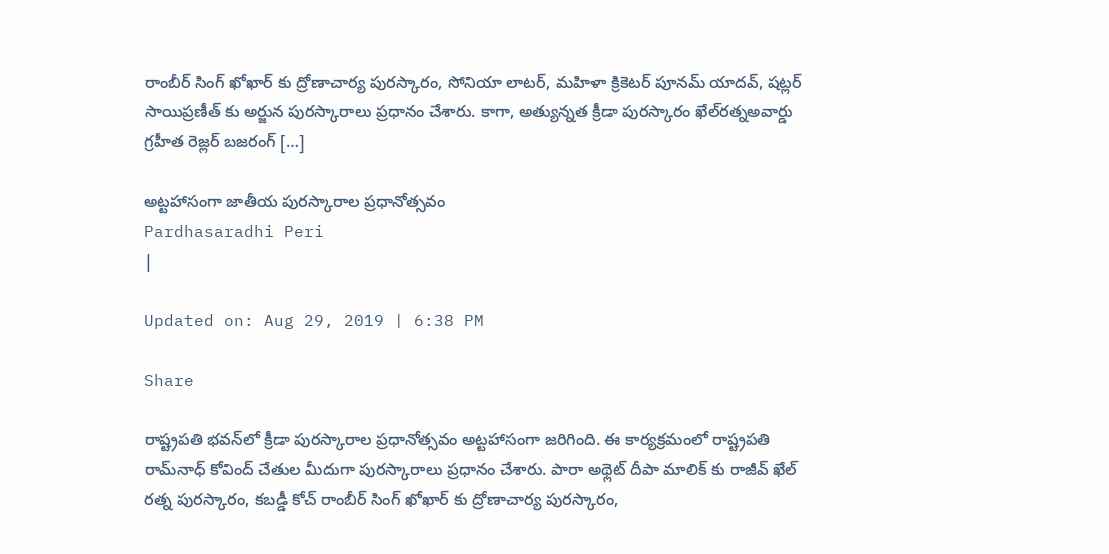రాంబీర్ సింగ్ ఖోఖార్ కు ద్రోణాచార్య పురస్కారం, సోనియా లాటర్, మహిళా క్రికెటర్ పూనమ్ యాదవ్, షట్లర్ సాయిప్రణీత్ కు అర్జున పురస్కారాలు ప్రధానం చేశారు. కాగా, అత్యున్నత క్రీడా పురస్కారం ఖేల్‌రత్నఅవార్డు గ్రహీత రెజ్లర్‌ బజరంగ్‌ […]

అట్టహాసంగా జాతీయ పురస్కారాల ప్రధానోత్సవం
Pardhasaradhi Peri
|

Updated on: Aug 29, 2019 | 6:38 PM

Share

రాష్ట్రపతి భవన్‌లో క్రీడా పురస్కారాల ప్రధానోత్సవం అట్టహాసంగా జరిగింది. ఈ కార్యక్రమంలో రాష్ట్రపతి రామ్‌నాధ్ కోవింద్ చేతుల మీదుగా పురస్కారాలు ప్రధానం చేశారు. పారా అథ్లెట్ దీపా మాలిక్ కు రాజీవ్ ఖేల్ రత్న పురస్కారం, కబడ్డీ కోచ్ రాంబీర్ సింగ్ ఖోఖార్ కు ద్రోణాచార్య పురస్కారం,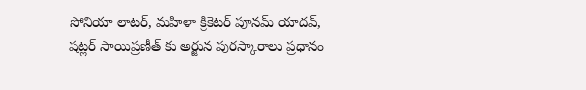సోనియా లాటర్, మహిళా క్రికెటర్ పూనమ్ యాదవ్, షట్లర్ సాయిప్రణీత్ కు అర్జున పురస్కారాలు ప్రధానం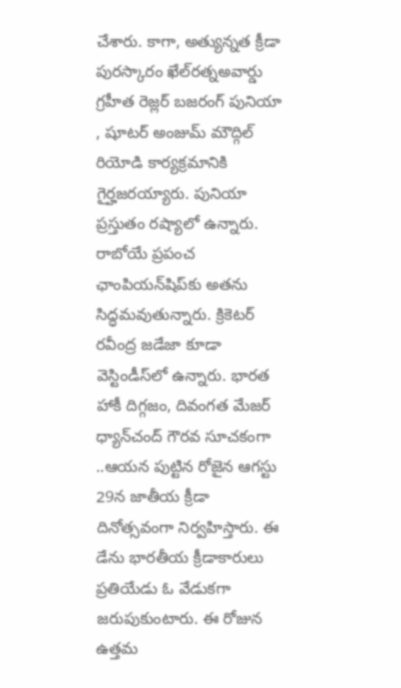చేశారు. కాగా, అత్యున్నత క్రీడా పురస్కారం ఖేల్‌రత్నఅవార్డు గ్రహీత రెజ్లర్‌ బజరంగ్‌ పునియా , షూటర్‌ అంజుమ్‌ మౌద్గిల్‌ రియోడి కార్యక్రమానికి గైర్హజరయ్యారు. పునియా ప్రస్తుతం రష్యాలో ఉన్నారు. రాబోయే ప్రపంచ ఛాంపియన్‌షిప్‌కు అతను సిద్ధమవుతున్నారు. క్రికెటర్‌ రవీంద్ర జడేజా కూడా వెస్టిండీస్‌లో ఉన్నారు. భారత హాకీ దిగ్గజం, దివంగత మేజర్‌ ధ్యాన్‌చంద్‌ గౌరవ సూచకంగా ..ఆయన పుట్టిన రోజైన ఆగస్టు 29న జాతీయ క్రీడా దినోత్సవంగా నిర్వహిస్తారు. ఈ డేను భారతీయ క్రీడాకారులు ప్రతియేడు ఓ వేడుకగా జరుపుకుంటారు. ఈ రోజున ఉత్తమ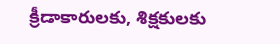క్రీడాకారులకు, శిక్షకులకు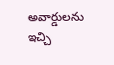అవార్డులను ఇచ్చి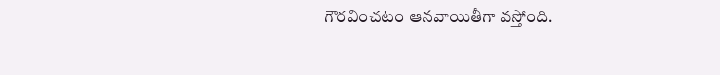గౌరవించటం ఆనవాయితీగా వస్తోంది.